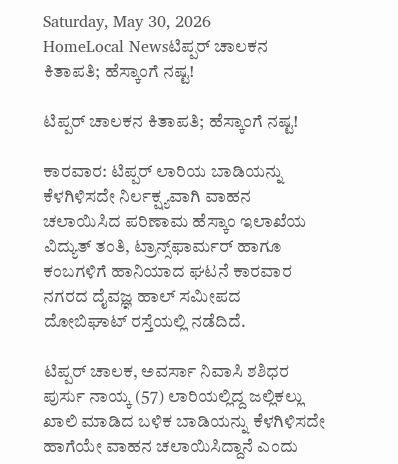Saturday, May 30, 2026
HomeLocal Newsಟಿಪ್ಪರ್‌ ಚಾಲಕನ ಕಿತಾಪತಿ; ಹೆಸ್ಕಾಂಗೆ ನಷ್ಟ!

ಟಿಪ್ಪರ್‌ ಚಾಲಕನ ಕಿತಾಪತಿ; ಹೆಸ್ಕಾಂಗೆ ನಷ್ಟ!

ಕಾರವಾರ: ಟಿಪ್ಪರ್ ಲಾರಿಯ ಬಾಡಿಯನ್ನು ಕೆಳಗಿಳಿಸದೇ ನಿರ್ಲಕ್ಷ್ಯವಾಗಿ ವಾಹನ ಚಲಾಯಿಸಿದ ಪರಿಣಾಮ ಹೆಸ್ಕಾಂ ಇಲಾಖೆಯ ವಿದ್ಯುತ್ ತಂತಿ, ಟ್ರಾನ್ಸ್‌ಫಾರ್ಮರ್ ಹಾಗೂ ಕಂಬಗಳಿಗೆ ಹಾನಿಯಾದ ಘಟನೆ ಕಾರವಾರ ನಗರದ ದೈವಜ್ಞ ಹಾಲ್ ಸಮೀಪದ ದೋಬಿಘಾಟ್ ರಸ್ತೆಯಲ್ಲಿ ನಡೆದಿದೆ.

ಟಿಪ್ಪರ್ ಚಾಲಕ, ಅವರ್ಸಾ ನಿವಾಸಿ ಶಶಿಧರ ಪುರ್ಸು ನಾಯ್ಕ (57) ಲಾರಿಯಲ್ಲಿದ್ದ ಜಲ್ಲಿಕಲ್ಲು ಖಾಲಿ ಮಾಡಿದ ಬಳಿಕ ಬಾಡಿಯನ್ನು ಕೆಳಗಿಳಿಸದೇ ಹಾಗೆಯೇ ವಾಹನ ಚಲಾಯಿಸಿದ್ದಾನೆ ಎಂದು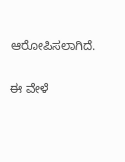ಆರೋಪಿಸಲಾಗಿದೆ.

ಈ ವೇಳೆ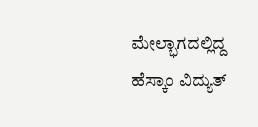ಮೇಲ್ಭಾಗದಲ್ಲಿದ್ದ ಹೆಸ್ಕಾಂ ವಿದ್ಯುತ್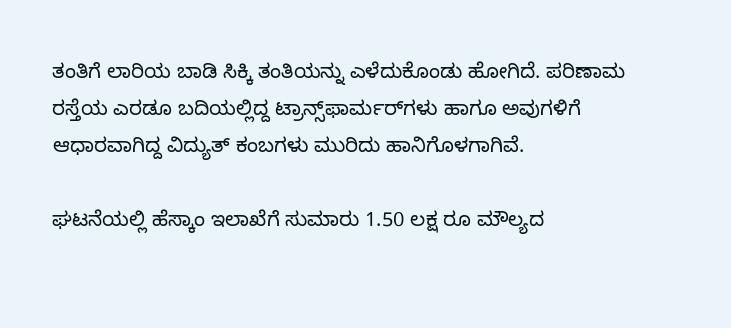ತಂತಿಗೆ ಲಾರಿಯ ಬಾಡಿ ಸಿಕ್ಕಿ ತಂತಿಯನ್ನು ಎಳೆದುಕೊಂಡು ಹೋಗಿದೆ. ಪರಿಣಾಮ ರಸ್ತೆಯ ಎರಡೂ ಬದಿಯಲ್ಲಿದ್ದ ಟ್ರಾನ್ಸ್‌ಫಾರ್ಮರ್‌ಗಳು ಹಾಗೂ ಅವುಗಳಿಗೆ ಆಧಾರವಾಗಿದ್ದ ವಿದ್ಯುತ್ ಕಂಬಗಳು ಮುರಿದು ಹಾನಿಗೊಳಗಾಗಿವೆ.

ಘಟನೆಯಲ್ಲಿ ಹೆಸ್ಕಾಂ ಇಲಾಖೆಗೆ ಸುಮಾರು 1.50 ಲಕ್ಷ ರೂ ಮೌಲ್ಯದ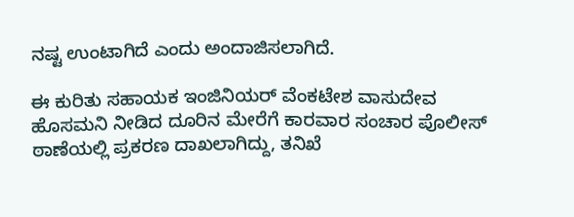ನಷ್ಟ ಉಂಟಾಗಿದೆ ಎಂದು ಅಂದಾಜಿಸಲಾಗಿದೆ.

ಈ ಕುರಿತು ಸಹಾಯಕ ಇಂಜಿನಿಯರ್ ವೆಂಕಟೇಶ ವಾಸುದೇವ ಹೊಸಮನಿ ನೀಡಿದ ದೂರಿನ ಮೇರೆಗೆ ಕಾರವಾರ ಸಂಚಾರ ಪೊಲೀಸ್ ಠಾಣೆಯಲ್ಲಿ ಪ್ರಕರಣ ದಾಖಲಾಗಿದ್ದು, ತನಿಖೆ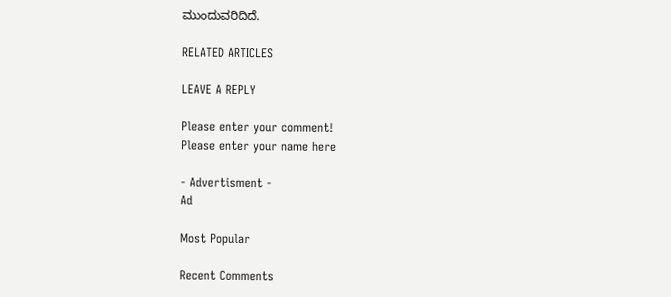ಮುಂದುವರಿದಿದೆ.

RELATED ARTICLES

LEAVE A REPLY

Please enter your comment!
Please enter your name here

- Advertisment -
Ad

Most Popular

Recent Comments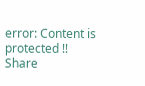error: Content is protected !!
Share